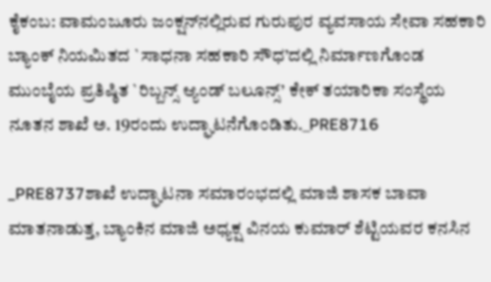ಕೈಕಂಬ: ವಾಮಂಜೂರು ಜಂಕ್ಷನ್‍ನಲ್ಲಿರುವ ಗುರುಪುರ ವ್ಯವಸಾಯ ಸೇವಾ ಸಹಕಾರಿ ಬ್ಯಾಂಕ್ ನಿಯಮಿತದ `ಸಾಧನಾ ಸಹಕಾರಿ ಸೌಧ’ದಲ್ಲಿ ನಿರ್ಮಾಣಗೊಂಡ ಮುಂಬೈಯ ಪ್ರತಿಷ್ಠಿತ `ರಿಬ್ಬನ್ಸ್ ಆ್ಯಂಡ್ ಬಲೂನ್ಸ್’ ಕೇಕ್ ತಯಾರಿಕಾ ಸಂಸ್ಥೆಯ ನೂತನ ಶಾಖೆ ಅ. 19ರಂದು ಉದ್ಘಾಟನೆಗೊಂಡಿತು._PRE8716

_PRE8737ಶಾಖೆ ಉದ್ಘಾಟನಾ ಸಮಾರಂಭದಲ್ಲಿ ಮಾಜಿ ಶಾಸಕ ಬಾವಾ ಮಾತನಾಡುತ್ತ, ಬ್ಯಾಂಕಿನ ಮಾಜಿ ಅಧ್ಯಕ್ಷ ವಿನಯ ಕುಮಾರ್ ಶೆಟ್ಟಿಯವರ ಕನಸಿನ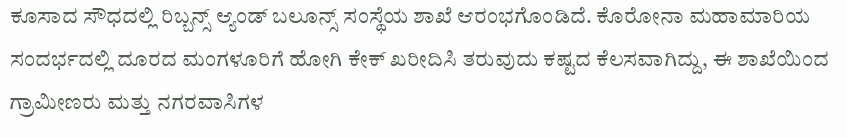ಕೂಸಾದ ಸೌಧದಲ್ಲಿ ರಿಬ್ಬನ್ಸ್ ಆ್ಯಂಡ್ ಬಲೂನ್ಸ್ ಸಂಸ್ಥೆಯ ಶಾಖೆ ಆರಂಭಗೊಂಡಿದೆ. ಕೊರೋನಾ ಮಹಾಮಾರಿಯ ಸಂದರ್ಭದಲ್ಲಿ ದೂರದ ಮಂಗಳೂರಿಗೆ ಹೋಗಿ ಕೇಕ್ ಖರೀದಿಸಿ ತರುವುದು ಕಷ್ಟದ ಕೆಲಸವಾಗಿದ್ದು, ಈ ಶಾಖೆಯಿಂದ ಗ್ರಾಮೀಣರು ಮತ್ತು ನಗರವಾಸಿಗಳ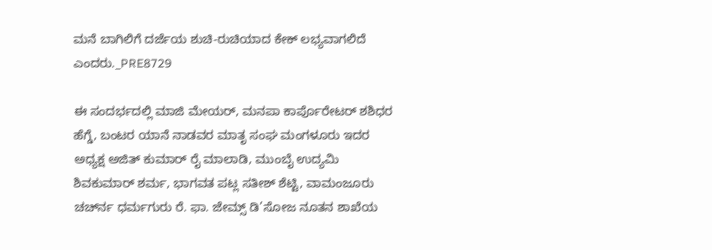ಮನೆ ಬಾಗಿಲಿಗೆ ದರ್ಜೆಯ ಶುಚಿ-ರುಚಿಯಾದ ಕೇಕ್ ಲಭ್ಯವಾಗಲಿದೆ ಎಂದರು._PRE8729

ಈ ಸಂದರ್ಭದಲ್ಲಿ ಮಾಜಿ ಮೇಯರ್, ಮನಪಾ ಕಾರ್ಪೊರೇಟರ್ ಶಶಿಧರ ಹೆಗ್ಡೆ, ಬಂಟರ ಯಾನೆ ನಾಡವರ ಮಾತೃ ಸಂಘ ಮಂಗಳೂರು ಇದರ ಅಧ್ಯಕ್ಷ ಅಜಿತ್ ಕುಮಾರ್ ರೈ ಮಾಲಾಡಿ, ಮುಂಬೈ ಉದ್ಯಮಿ ಶಿವಕುಮಾರ್ ಶರ್ಮ, ಭಾಗವತ ಪಟ್ಲ ಸತೀಶ್ ಶೆಟ್ಟಿ, ವಾಮಂಜೂರು ಚರ್ಚ್‍ನ ಧರ್ಮಗುರು ರೆ. ಫಾ. ಜೇಮ್ಸ್ ಡಿ’ಸೋಜ ನೂತನ ಶಾಖೆಯ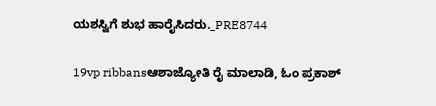ಯಶಸ್ವಿಗೆ ಶುಭ ಹಾರೈಸಿದರು._PRE8744

19vp ribbansಆಶಾಜ್ಯೋತಿ ರೈ ಮಾಲಾಡಿ, ಓಂ ಪ್ರಕಾಶ್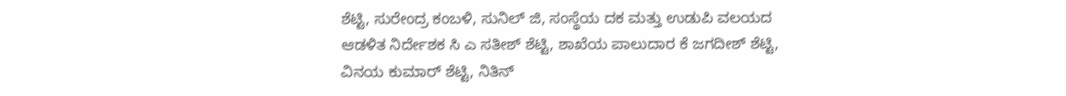ಶೆಟ್ಟಿ, ಸುರೇಂದ್ರ ಕಂಬಳಿ, ಸುನಿಲ್ ಜಿ, ಸಂಸ್ಥೆಯ ದಕ ಮತ್ತು ಉಡುಪಿ ವಲಯದ ಆಡಳಿತ ನಿರ್ದೇಶಕ ಸಿ ಎ ಸತೀಶ್ ಶೆಟ್ಟಿ, ಶಾಖೆಯ ಪಾಲುದಾರ ಕೆ ಜಗದೀಶ್ ಶೆಟ್ಟಿ, ವಿನಯ ಕುಮಾರ್ ಶೆಟ್ಟಿ, ನಿತಿನ್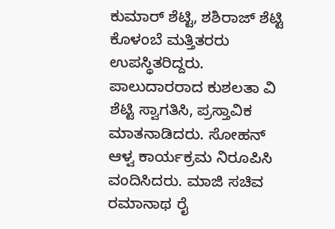ಕುಮಾರ್ ಶೆಟ್ಟಿ, ಶಶಿರಾಜ್ ಶೆಟ್ಟಿ ಕೊಳಂಬೆ ಮತ್ತಿತರರು ಉಪಸ್ಥಿತರಿದ್ದರು. ಪಾಲುದಾರರಾದ ಕುಶಲತಾ ವಿ ಶೆಟ್ಟಿ ಸ್ವಾಗತಿಸಿ, ಪ್ರಸ್ತಾವಿಕ ಮಾತನಾಡಿದರು. ಸೋಹನ್ ಆಳ್ವ ಕಾರ್ಯಕ್ರಮ ನಿರೂಪಿಸಿ ವಂದಿಸಿದರು. ಮಾಜಿ ಸಚಿವ ರಮಾನಾಥ ರೈ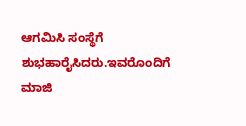ಆಗಮಿಸಿ ಸಂಸ್ಥೆಗೆ ಶುಭಹಾರೈಸಿದರು.ಇವರೊಂದಿಗೆ ಮಾಜಿ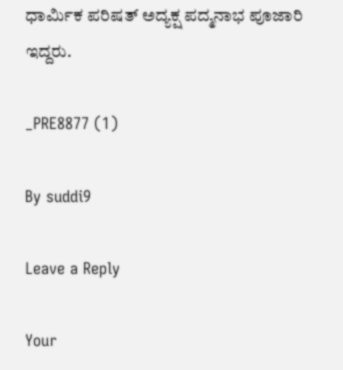ಧಾರ್ಮಿಕ ಪರಿಷತ್ ಅದ್ಯಕ್ಷ ಪದ್ಮನಾಭ ಪೂಜಾರಿ ಇದ್ದರು.

_PRE8877 (1)

By suddi9

Leave a Reply

Your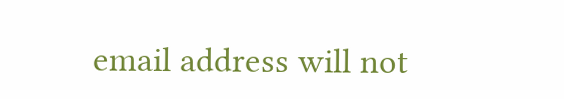email address will not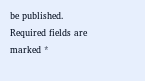be published. Required fields are marked *